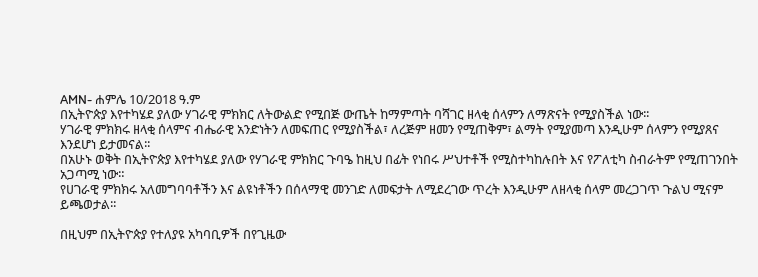AMN- ሐምሌ 10/2018 ዓ.ም
በኢትዮጵያ እየተካሄደ ያለው ሃገራዊ ምክክር ለትውልድ የሚበጅ ውጤት ከማምጣት ባሻገር ዘላቂ ሰላምን ለማጽናት የሚያስችል ነው፡፡
ሃገራዊ ምክክሩ ዘላቂ ሰላምና ብሔራዊ አንድነትን ለመፍጠር የሚያስችል፣ ለረጅም ዘመን የሚጠቅም፣ ልማት የሚያመጣ እንዲሁም ሰላምን የሚያጸና እንደሆነ ይታመናል፡፡
በአሁኑ ወቅት በኢትዮጵያ እየተካሄደ ያለው የሃገራዊ ምክክር ጉባዔ ከዚህ በፊት የነበሩ ሥህተቶች የሚስተካከሉበት እና የፖለቲካ ስብራትም የሚጠገንበት አጋጣሚ ነው።
የሀገራዊ ምክክሩ አለመግባባቶችን እና ልዩነቶችን በሰላማዊ መንገድ ለመፍታት ለሚደረገው ጥረት እንዲሁም ለዘላቂ ሰላም መረጋገጥ ጉልህ ሚናም ይጫወታል፡፡

በዚህም በኢትዮጵያ የተለያዩ አካባቢዎች በየጊዜው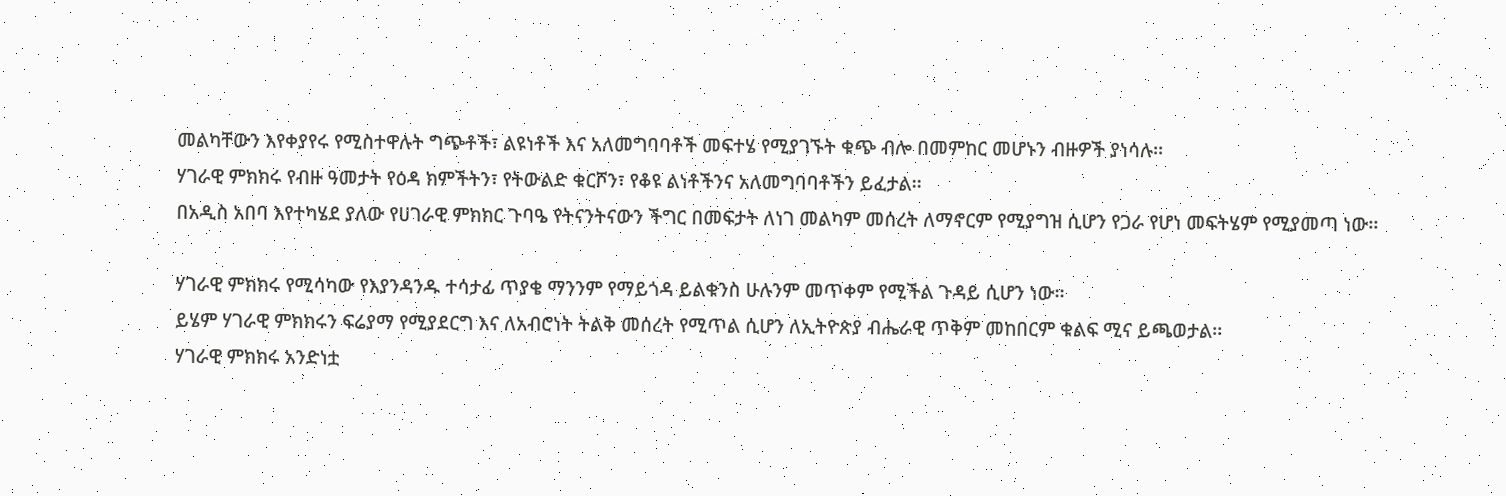መልካቸውን እየቀያየሩ የሚስተዋሉት ግጭቶች፣ ልዩነቶች እና አለመግባባቶች መፍተሄ የሚያገኙት ቁጭ ብሎ በመምከር መሆኑን ብዙዎች ያነሳሉ፡፡
ሃገራዊ ምክክሩ የብዙ ዓመታት የዕዳ ክምችትን፣ የትውልድ ቁርሾን፣ የቆዩ ልነቶችንና አለመግባባቶችን ይፈታል፡፡
በአዲስ አበባ እየተካሄደ ያለው የሀገራዊ ምክክር ጉባዔ የትናንትናውን ችግር በመፍታት ለነገ መልካም መሰረት ለማኖርም የሚያግዝ ሲሆን የጋራ የሆነ መፍትሄም የሚያመጣ ነው፡፡

ሃገራዊ ምክክሩ የሚሳካው የእያንዳንዱ ተሳታፊ ጥያቄ ማንንም የማይጎዳ ይልቁንስ ሁሉንም መጥቀም የሚችል ጉዳይ ሲሆን ነው፡፡
ይሄም ሃገራዊ ምክክሩን ፍሬያማ የሚያደርግ እና ለአብሮነት ትልቅ መሰረት የሚጥል ሲሆን ለኢትዮጵያ ብሔራዊ ጥቅም መከበርም ቁልፍ ሚና ይጫወታል፡፡
ሃገራዊ ምክክሩ አንድነቷ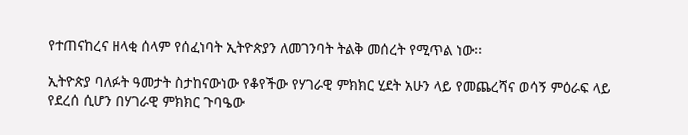የተጠናከረና ዘላቂ ሰላም የሰፈነባት ኢትዮጵያን ለመገንባት ትልቅ መሰረት የሚጥል ነው፡፡

ኢትዮጵያ ባለፉት ዓመታት ስታከናውነው የቆየችው የሃገራዊ ምክክር ሂደት አሁን ላይ የመጨረሻና ወሳኝ ምዕራፍ ላይ የደረሰ ሲሆን በሃገራዊ ምክክር ጉባዔው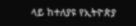ላይ ከተለያዩ የኢትዮጵያ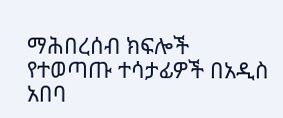ማሕበረሰብ ክፍሎች የተወጣጡ ተሳታፊዎች በአዲስ አበባ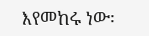እየመከሩ ነው፡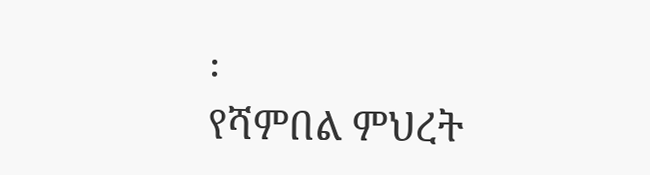፡
የሻምበል ምህረት